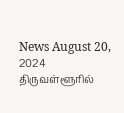News August 20, 2024
திருவள்ளூரில்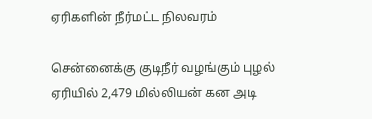ஏரிகளின் நீர்மட்ட நிலவரம்

சென்னைக்கு குடிநீர் வழங்கும் புழல் ஏரியில் 2,479 மில்லியன் கன அடி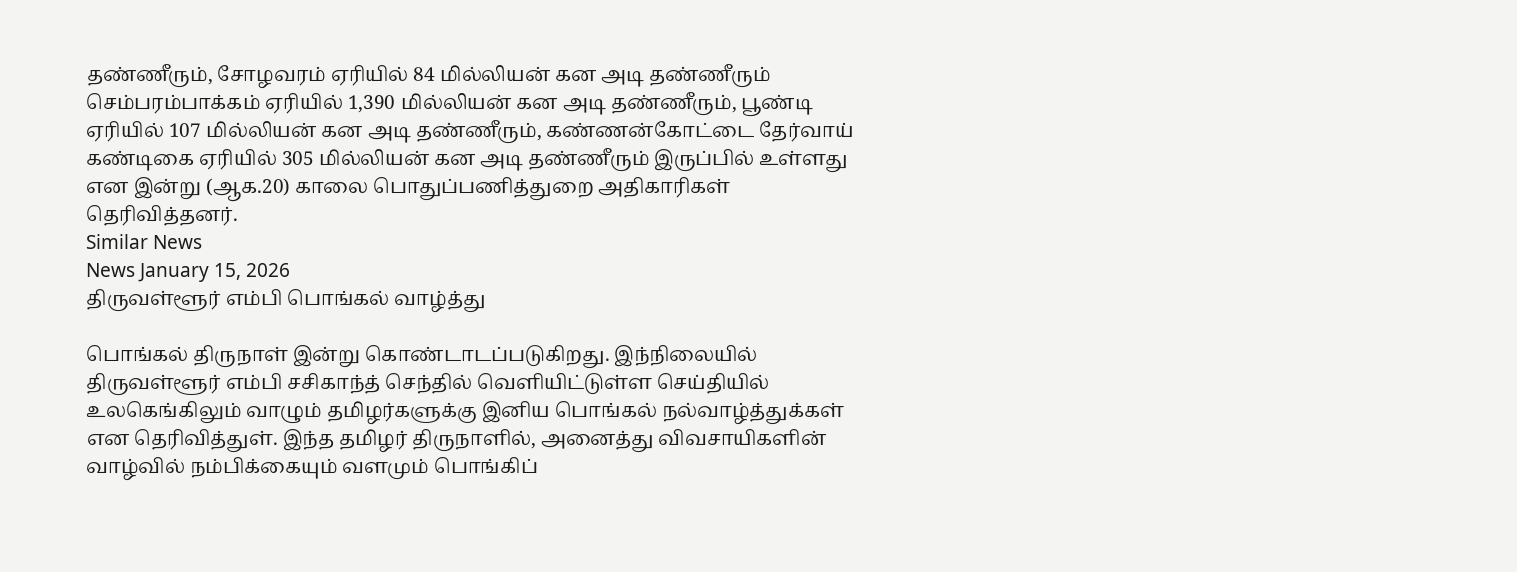தண்ணீரும், சோழவரம் ஏரியில் 84 மில்லியன் கன அடி தண்ணீரும் செம்பரம்பாக்கம் ஏரியில் 1,390 மில்லியன் கன அடி தண்ணீரும், பூண்டி ஏரியில் 107 மில்லியன் கன அடி தண்ணீரும், கண்ணன்கோட்டை தேர்வாய் கண்டிகை ஏரியில் 305 மில்லியன் கன அடி தண்ணீரும் இருப்பில் உள்ளது என இன்று (ஆக.20) காலை பொதுப்பணித்துறை அதிகாரிகள் தெரிவித்தனர்.
Similar News
News January 15, 2026
திருவள்ளூர் எம்பி பொங்கல் வாழ்த்து

பொங்கல் திருநாள் இன்று கொண்டாடப்படுகிறது. இந்நிலையில் திருவள்ளூர் எம்பி சசிகாந்த் செந்தில் வெளியிட்டுள்ள செய்தியில் உலகெங்கிலும் வாழும் தமிழர்களுக்கு இனிய பொங்கல் நல்வாழ்த்துக்கள் என தெரிவித்துள். இந்த தமிழர் திருநாளில், அனைத்து விவசாயிகளின் வாழ்வில் நம்பிக்கையும் வளமும் பொங்கிப்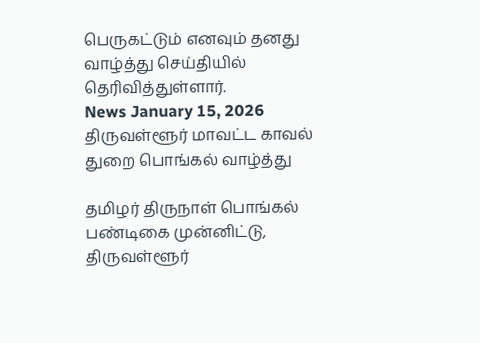பெருகட்டும் எனவும் தனது வாழ்த்து செய்தியில் தெரிவித்துள்ளார்.
News January 15, 2026
திருவள்ளூர் மாவட்ட காவல் துறை பொங்கல் வாழ்த்து

தமிழர் திருநாள் பொங்கல் பண்டிகை முன்னிட்டு, திருவள்ளூர்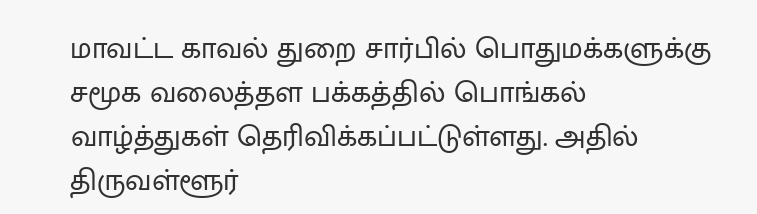மாவட்ட காவல் துறை சார்பில் பொதுமக்களுக்கு சமூக வலைத்தள பக்கத்தில் பொங்கல் வாழ்த்துகள் தெரிவிக்கப்பட்டுள்ளது. அதில் திருவள்ளூர்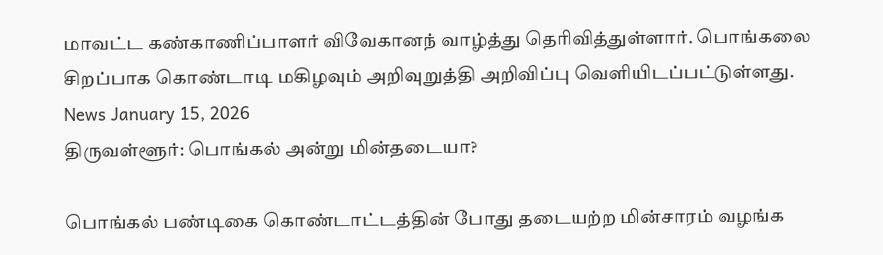மாவட்ட கண்காணிப்பாளர் விவேகானந் வாழ்த்து தெரிவித்துள்ளார். பொங்கலை சிறப்பாக கொண்டாடி மகிழவும் அறிவுறுத்தி அறிவிப்பு வெளியிடப்பட்டுள்ளது.
News January 15, 2026
திருவள்ளூர்: பொங்கல் அன்று மின்தடையா?

பொங்கல் பண்டிகை கொண்டாட்டத்தின் போது தடையற்ற மின்சாரம் வழங்க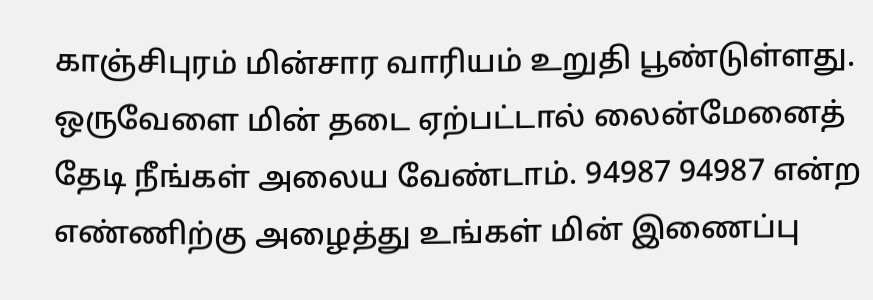காஞ்சிபுரம் மின்சார வாரியம் உறுதி பூண்டுள்ளது. ஒருவேளை மின் தடை ஏற்பட்டால் லைன்மேனைத் தேடி நீங்கள் அலைய வேண்டாம். 94987 94987 என்ற எண்ணிற்கு அழைத்து உங்கள் மின் இணைப்பு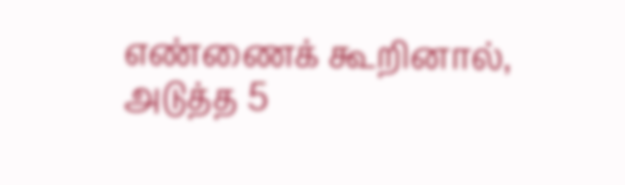எண்ணைக் கூறினால், அடுத்த 5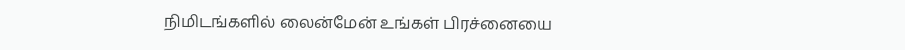நிமிடங்களில் லைன்மேன் உங்கள் பிரச்னையை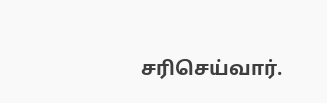சரிசெய்வார்.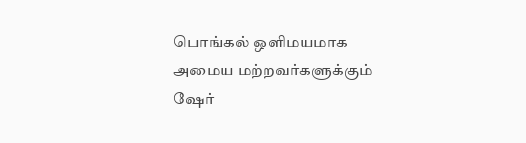பொங்கல் ஒளிமயமாக அமைய மற்றவர்களுக்கும் ஷேர்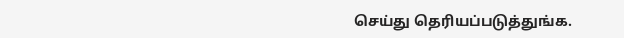செய்து தெரியப்படுத்துங்க.